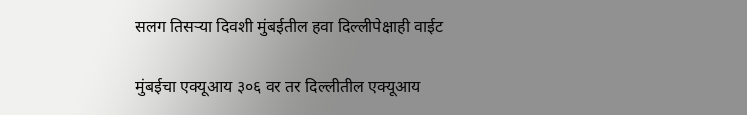सलग तिसऱ्या दिवशी मुंबईतील हवा दिल्लीपेक्षाही वाईट

मुंबईचा एक्यूआय ३०६ वर तर दिल्लीतील एक्यूआय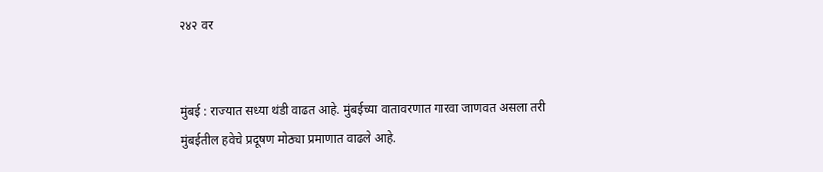२४२ वर


मुंबई : राज्यात सध्या थंडी वाढत आहे. मुंबईच्या वातावरणात गारवा जाणवत असला तरी मुंबईतील हवेचे प्रदूषण मोठ्या प्रमाणात वाढले आहे.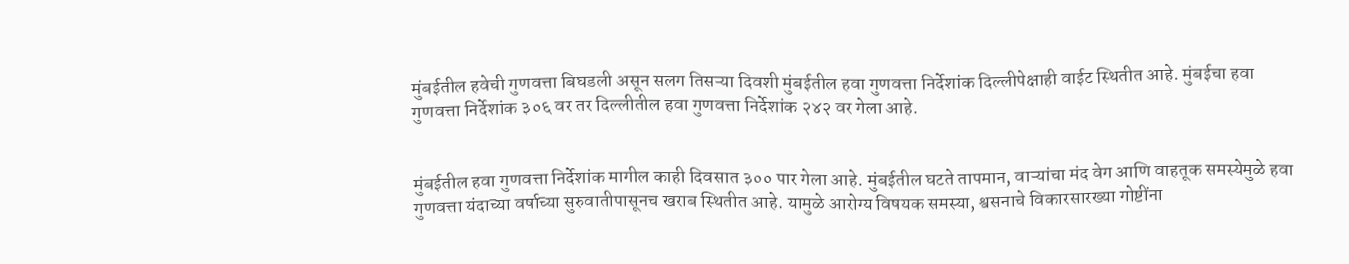मुंबईतील हवेची गुणवत्ता बिघडली असून सलग तिसऱ्या दिवशी मुंबईतील हवा गुणवत्ता निर्देशांक दिल्लीपेक्षाही वाईट स्थितीत आहे. मुंबईचा हवा गुणवत्ता निर्देशांक ३०६ वर तर दिल्लीतील हवा गुणवत्ता निर्देशांक २४२ वर गेला आहे.


मुंबईतील हवा गुणवत्ता निर्देशांक मागील काही दिवसात ३०० पार गेला आहे. मुंबईतील घटते तापमान, वाऱ्यांचा मंद वेग आणि वाहतूक समस्येमुळे हवा गुणवत्ता यंदाच्या वर्षाच्या सुरुवातीपासूनच खराब स्थितीत आहे. यामुळे आरोग्य विषयक समस्या, श्वसनाचे विकारसारख्या गोष्टींना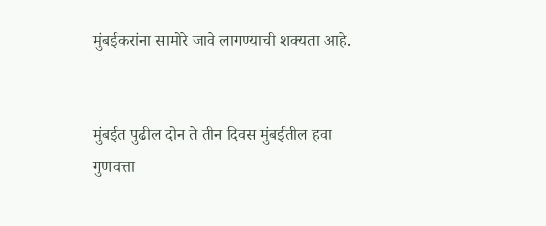मुंबईकरांना सामोरे जावे लागण्याची शक्यता आहे.


मुंबईत पुढील दोन ते तीन दिवस मुंबईतील हवा गुणवत्ता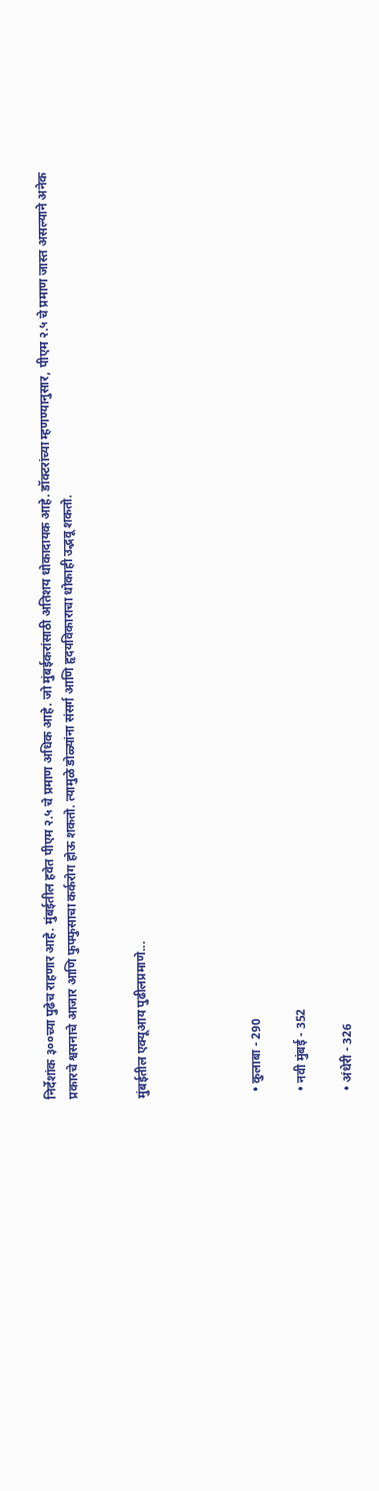निर्देशांक ३००च्या पुढेच राहणार आहे. मुंबईतील हवेत पीएम २.५ चे प्रमाण अधिक आहे. जो मुंबईकरांसाठी अतिशय धोकादायक आहे. डॉक्टरांच्या म्हणण्यानुसार, पीएम २.५ चे प्रमाण जास्त असल्याने अनेक प्रकारचे श्वसनाचे आजार आणि फुफ्फुसाचा कर्करोग होऊ शकतो. त्यामुळे डोळ्यांना संसर्ग आणि हृदयविकाराचा धोकाही उद्भवू शकतो.


मुंबईतील एक्यूआय पुढीलप्रमाणे...




  • कुलाबा - 290

  • नवी मुंबई - 352

  • अंधेरी - 326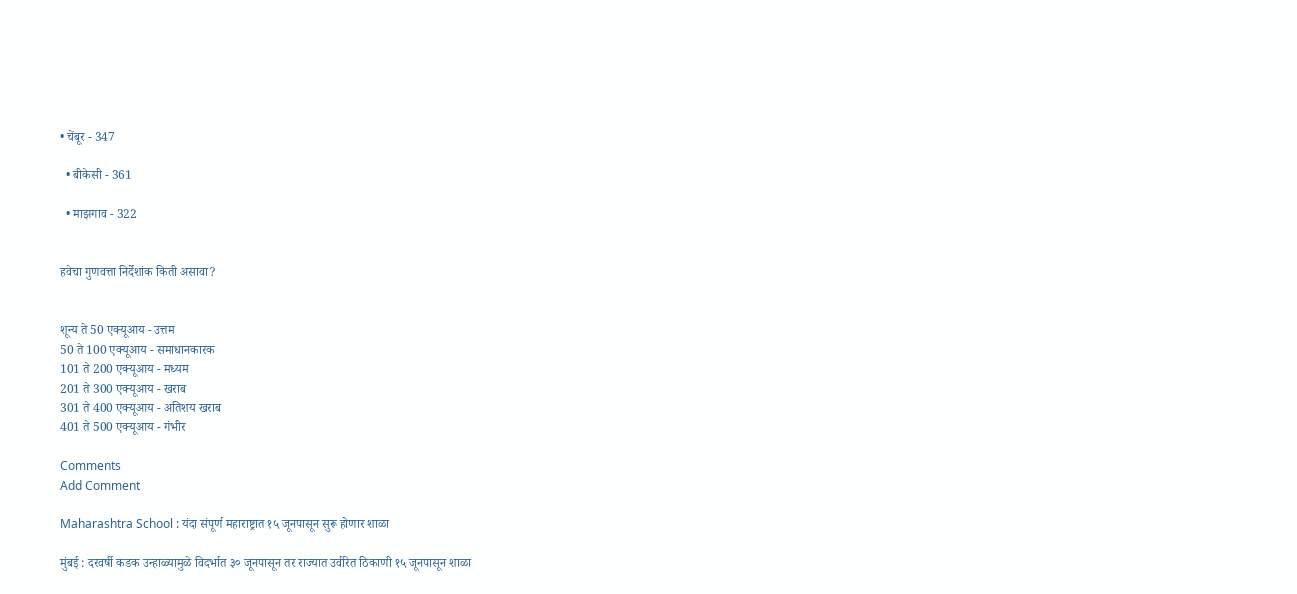• चेंबूर - 347

  • बीकेसी - 361

  • माझगाव - 322


हवेचा गुणवत्ता निर्देशांक किती असावा?


शून्य ते 50 एक्यूआय - उत्तम
50 ते 100 एक्यूआय - समाधानकारक
101 ते 200 एक्यूआय - मध्यम
201 ते 300 एक्यूआय - खराब
301 ते 400 एक्यूआय - अतिशय खराब
401 ते 500 एक्यूआय - गंभीर

Comments
Add Comment

Maharashtra School : यंदा संपूर्ण महाराष्ट्रात १५ जूनपासून सुरू होणार शाळा

मुंबई : दरवर्षी कडक उन्हाळ्यामुळे विदर्भात ३० जूनपासून तर राज्यात उर्वरित ठिकाणी १५ जूनपासून शाळा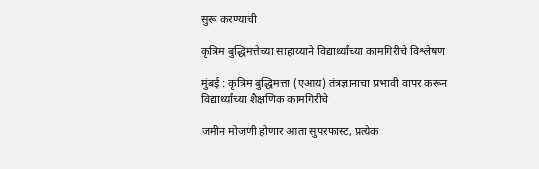सुरू करण्याची

कृत्रिम बुद्धिमत्तेच्या साहाय्याने विद्यार्थ्यांच्या कामगिरीचे विश्लेषण

मुंबई : कृत्रिम बुद्धिमत्ता (एआय) तंत्रज्ञानाचा प्रभावी वापर करून विद्यार्थ्यांच्या शैक्षणिक कामगिरीचे

जमीन मोजणी होणार आता सुपरफास्ट, प्रत्येक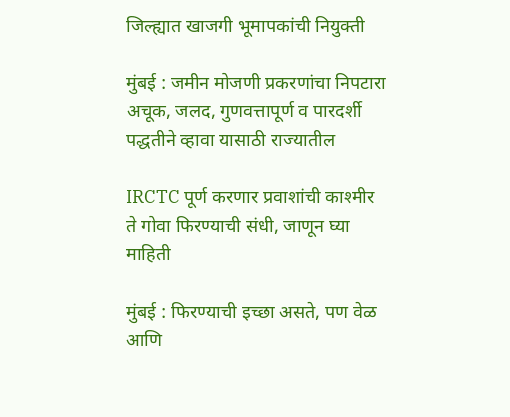जिल्ह्यात खाजगी भूमापकांची नियुक्ती

मुंबई : जमीन मोजणी प्रकरणांचा निपटारा अचूक, जलद, गुणवत्तापूर्ण व पारदर्शी पद्धतीने व्हावा यासाठी राज्यातील

IRCTC पूर्ण करणार प्रवाशांची काश्मीर ते गोवा फिरण्याची संधी, जाणून घ्या माहिती

मुंबई : फिरण्याची इच्छा असते, पण वेळ आणि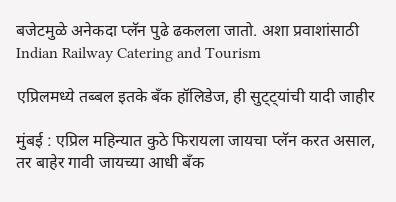बजेटमुळे अनेकदा प्लॅन पुढे ढकलला जातो. अशा प्रवाशांसाठी Indian Railway Catering and Tourism

एप्रिलमध्ये तब्बल इतके बँक हॉलिडेज, ही सुट्ट्यांची यादी जाहीर

मुंबई : एप्रिल महिन्यात कुठे फिरायला जायचा प्लॅन करत असाल, तर बाहेर गावी जायच्या आधी बँक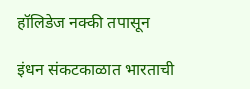हॉलिडेज नक्की तपासून

इंधन संकटकाळात भारताची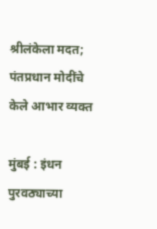श्रीलंकेला मदत; पंतप्रधान मोदींचे केले आभार व्यक्त

मुंबई : इंधन पुरवठ्याच्या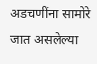अडचणींना सामोरे जात असलेल्या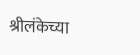श्रीलंकेच्या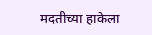मदतीच्या हाकेला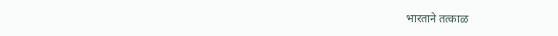भारताने तत्काळ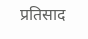प्रतिसाद